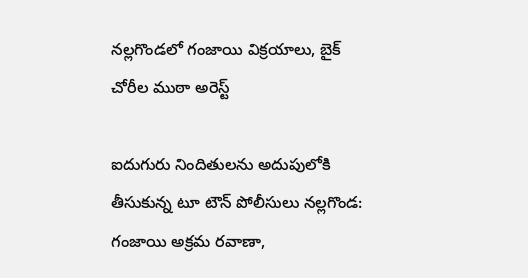నల్లగొండలో గంజాయి విక్రయాలు, బైక్ చోరీల ముఠా అరెస్ట్

ఐదుగురు నిందితులను అదుపులోకి తీసుకున్న టూ టౌన్ పోలీసులు నల్లగొండ: గంజాయి అక్రమ రవాణా,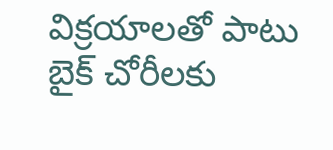విక్రయాలతో పాటు బైక్ చోరీలకు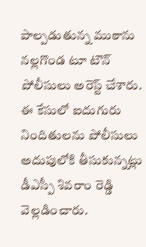పాల్పడుతున్న ముఠాను నల్లగొండ టూ టౌన్ పోలీసులు అరెస్ట్ చేశారు. ఈ కేసులో ఐదుగురు నిందితులను పోలీసులు అదుపులోకి తీసుకున్నట్లు డీఎస్పీ శివరాం రెడ్డి వెల్లడించారు.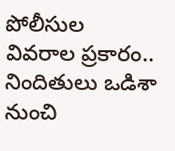పోలీసుల వివరాల ప్రకారం.. నిందితులు ఒడిశా నుంచి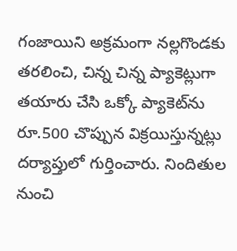గంజాయిని అక్రమంగా నల్లగొండకు తరలించి, చిన్న చిన్న ప్యాకెట్లుగా తయారు చేసి ఒక్కో ప్యాకెట్‌ను రూ.500 చొప్పున విక్రయిస్తున్నట్లు దర్యాప్తులో గుర్తించారు. నిందితుల నుంచి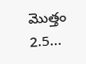మొత్తం 2.5...